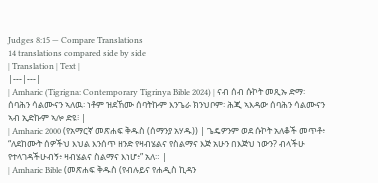Judges 8:15 — Compare Translations
14 translations compared side by side
| Translation | Text |
|---|---|
| Amharic (Tigrigna: Contemporary Tigrinya Bible 2024) | ናብ ሰብ ሱኮት መጺኡ ድማ፡ ሰባሕን ሳልሙናን ኣለዉ፡ ነቶም ዝደኸሙ ሰባትኩም እንጌራ ክንህቦም፡ ሕጂ ኣእዳው ሰባሕን ሳልሙናን ኣብ ኢድኩም ኣሎ ድዩ፧ |
| Amharic 2000 (የአማርኛ መጽሐፍ ቅዱስ (ሰማንያ አሃዱ)) | ጌዴዎንም ወደ ሱኮት አለቆች መጥቶ፥ “ለደከሙት ሰዎችህ እህል እንሰጥ ዘንድ የዛብሄልና የስልማና እጅ አሁን በእጅህ ነውን? ብላችሁ የተላገዳችሁብኝ፥ ዛብሄልና ስልማና እነሆ፥” አለ። |
| Amharic Bible (መጽሐፍ ቅዱስ (የብሉይና የሐዲስ ኪዳን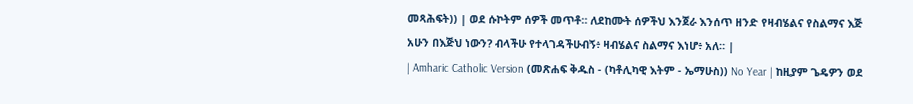መጻሕፍት)) | ወደ ሱኮትም ሰዎች መጥቶ። ለደከሙት ሰዎችህ እንጀራ እንሰጥ ዘንድ የዛብሄልና የስልማና እጅ አሁን በእጅህ ነውን? ብላችሁ የተላገዳችሁብኝ፥ ዛብሄልና ስልማና እነሆ፥ አለ። |
| Amharic Catholic Version (መጽሐፍ ቅዱስ - (ካቶሊካዊ እትም - ኤማሁስ)) No Year | ከዚያም ጌዴዎን ወደ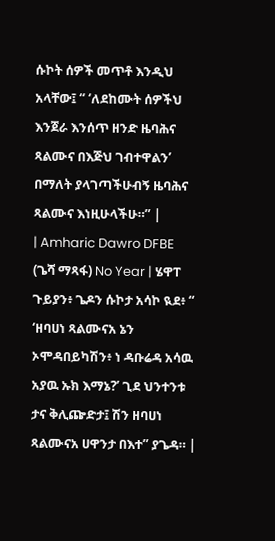ሱኮት ሰዎች መጥቶ እንዲህ አላቸው፤ “ ‘ለደከሙት ሰዎችህ እንጀራ እንሰጥ ዘንድ ዜባሕና ጻልሙና በእጅህ ገብተዋልን’ በማለት ያላገጣችሁብኝ ዜባሕና ጻልሙና እነዚሁላችሁ።” |
| Amharic Dawro DFBE (ጌሻ ማጻፋ) No Year | ሄዋፐ ጉይያን፥ ጌዶን ሱኮታ አሳኮ ዪደ፥ “ ‘ዘባሀነ ጻልሙናአ ኔን ኦሞዳበይካሽን፥ ነ ዳቡሬዳ አሳዉ አያዉ ኡክ እማኔ?’ ጊደ ህንተንቱ ታና ቅሊጬድታ፤ ሽን ዘባሀነ ጻልሙናአ ሀዋንታ በእተ” ያጌዳ። |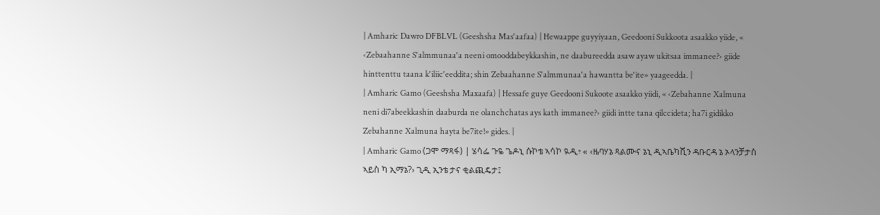| Amharic Dawro DFBLVL (Geeshsha Mas'aafaa) | Hewaappe guyyiyaan, Geedooni Sukkoota asaakko yiide, « ‹Zebaahanne S'almmunaa'a neeni omooddabeykkashin, ne daabureedda asaw ayaw ukitsaa immanee?› giide hinttenttu taana k'iliic'eeddita; shin Zebaahanne S'almmunaa'a hawantta be'ite» yaageedda. |
| Amharic Gamo (Geeshsha Maxaafa) | Hessafe guye Geedooni Sukoote asaakko yiidi, « ‹Zebahanne Xalmuna neni di7abeekkashin daaburda ne olanchchatas ays kath immanee?› giidi intte tana qilccideta; ha7i gidikko Zebahanne Xalmuna hayta be7ite!» gides. |
| Amharic Gamo (ጋሞ ማጻፋ) | ሄሳፌ ጉዬ ጌዶኒ ሱኮቴ ኣሳኮ ዪዲ፥ « ‹ዜባሃኔ ጻልሙና ኔኒ ዲኣቤካሺን ዳቡርዳ ኔ ኦላንቻታስ ኣይስ ካ ኢማኔ?› ጊዲ ኢንቴ ታና ቂልጪዴታ፤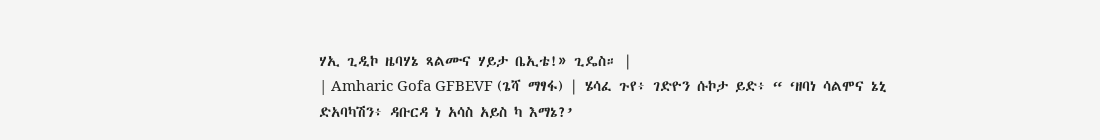ሃኢ ጊዲኮ ዜባሃኔ ጻልሙና ሃይታ ቤኢቴ!» ጊዴስ። |
| Amharic Gofa GFBEVF (ጌሻ ማፃፋ) | ሄሳፈ ጉየ፥ ገድዮን ሱኮታ ይድ፥ “ ‘ዘባነ ሳልሞና ኔኒ ድአባካሽን፥ ዳቡርዳ ነ አሳስ አይስ ካ እማኔ?’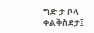ግድ ታ ቦላ ቀልቅስደታ፤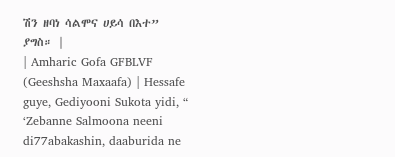ሽን ዘባነ ሳልሞና ሀይሳ በእተ” ያግስ። |
| Amharic Gofa GFBLVF (Geeshsha Maxaafa) | Hessafe guye, Gediyooni Sukota yidi, “ ‘Zebanne Salmoona neeni di77abakashin, daaburida ne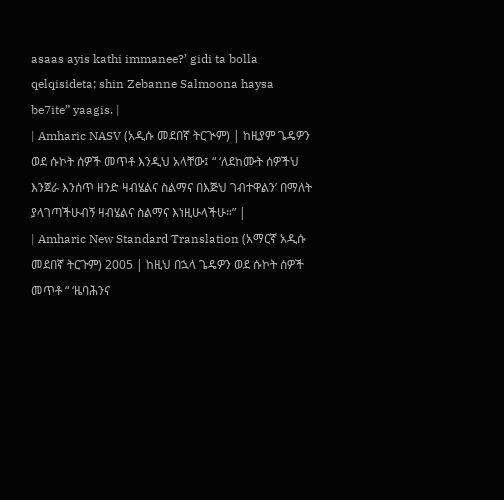asaas ayis kathi immanee?’ gidi ta bolla qelqisideta; shin Zebanne Salmoona haysa be7ite” yaagis. |
| Amharic NASV (አዲሱ መደበኛ ትርጒም) | ከዚያም ጌዴዎን ወደ ሱኮት ሰዎች መጥቶ እንዲህ አላቸው፤ “ ‘ለደከሙት ሰዎችህ እንጀራ እንሰጥ ዘንድ ዛብሄልና ስልማና በእጅህ ገብተዋልን’ በማለት ያላገጣችሁብኝ ዛብሄልና ስልማና እነዚሁላችሁ።” |
| Amharic New Standard Translation (አማርኛ አዲሱ መደበኛ ትርጉም) 2005 | ከዚህ በኋላ ጌዴዎን ወደ ሱኮት ሰዎች መጥቶ “ ‘ዜባሕንና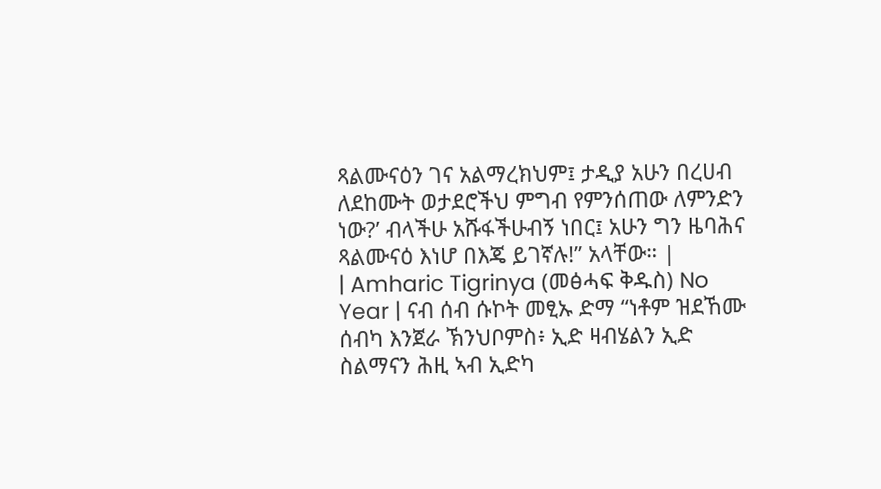ጻልሙናዕን ገና አልማረክህም፤ ታዲያ አሁን በረሀብ ለደከሙት ወታደሮችህ ምግብ የምንሰጠው ለምንድን ነው?’ ብላችሁ አሹፋችሁብኝ ነበር፤ አሁን ግን ዜባሕና ጻልሙናዕ እነሆ በእጄ ይገኛሉ!” አላቸው። |
| Amharic Tigrinya (መፅሓፍ ቅዱስ) No Year | ናብ ሰብ ሱኮት መፂኡ ድማ “ነቶም ዝደኸሙ ሰብካ እንጀራ ኽንህቦምስ፥ ኢድ ዛብሄልን ኢድ ስልማናን ሕዚ ኣብ ኢድካ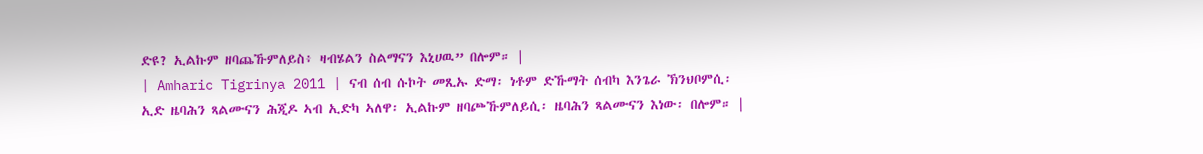ድዩ? ኢልኩም ዘባጨኹምለይስ፥ ዛብሄልን ስልማናን እኒሀዉ” በሎም። |
| Amharic Tigrinya 2011 | ናብ ሰብ ሱኮት መጺኡ ድማ፡ ነቶም ድኹማት ሰብካ እንጌራ ኽንህቦምሲ፡ ኢድ ዜባሕን ጻልሙናን ሕጂዶ ኣብ ኢድካ ኣለዋ፡ ኢልኩም ዘባጮኹምለይሲ፡ ዜባሕን ጻልሙናን እነው፡ በሎም። |